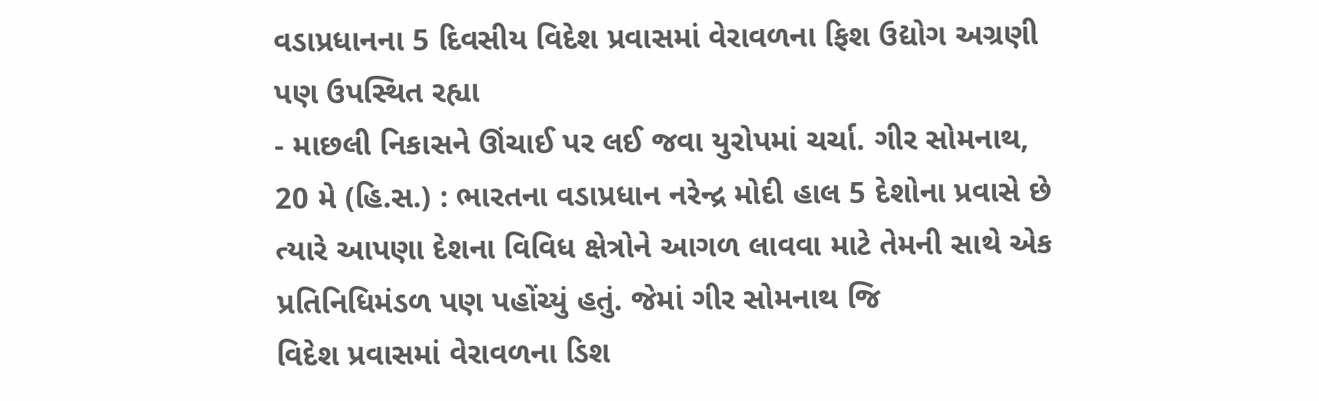વડાપ્રધાનના 5 દિવસીય વિદેશ પ્રવાસમાં વેરાવળના ફિશ ઉદ્યોગ અગ્રણી પણ ઉપસ્થિત રહ્યા
- માછલી નિકાસને ઊંચાઈ પર લઈ જવા યુરોપમાં ચર્ચા. ગીર સોમનાથ, 20 મે (હિ.સ.) : ભારતના વડાપ્રધાન નરેન્દ્ર મોદી હાલ 5 દેશોના પ્રવાસે છે ત્યારે આપણા દેશના વિવિધ ક્ષેત્રોને આગળ લાવવા માટે તેમની સાથે એક પ્રતિનિધિમંડળ પણ પહોંચ્યું હતું. જેમાં ગીર સોમનાથ જિ
વિદેશ પ્રવાસમાં વેરાવળના ડિશ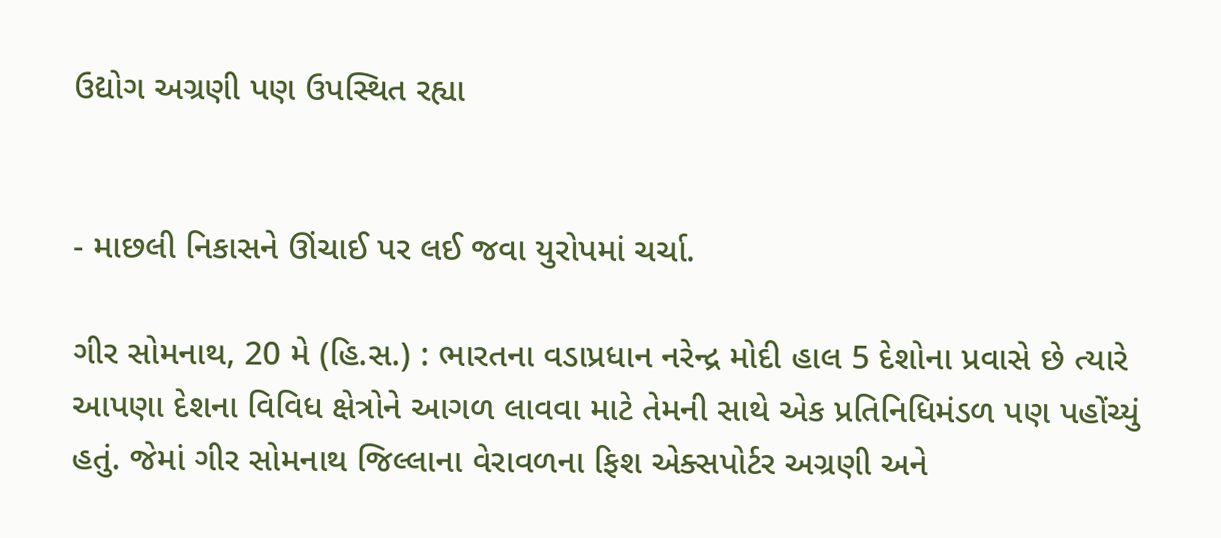ઉદ્યોગ અગ્રણી પણ ઉપસ્થિત રહ્યા


- માછલી નિકાસને ઊંચાઈ પર લઈ જવા યુરોપમાં ચર્ચા.

ગીર સોમનાથ, 20 મે (હિ.સ.) : ભારતના વડાપ્રધાન નરેન્દ્ર મોદી હાલ 5 દેશોના પ્રવાસે છે ત્યારે આપણા દેશના વિવિધ ક્ષેત્રોને આગળ લાવવા માટે તેમની સાથે એક પ્રતિનિધિમંડળ પણ પહોંચ્યું હતું. જેમાં ગીર સોમનાથ જિલ્લાના વેરાવળના ફિશ એક્સપોર્ટર અગ્રણી અને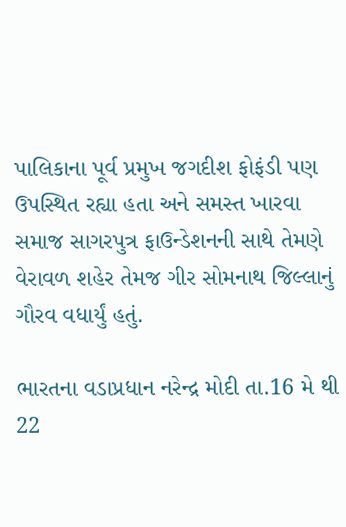પાલિકાના પૂર્વ પ્રમુખ જગદીશ ફોફંડી પણ ઉપસ્થિત રહ્યા હતા અને સમસ્ત ખારવા સમાજ સાગરપુત્ર ફાઉન્ડેશનની સાથે તેમણે વેરાવળ શહેર તેમજ ગીર સોમનાથ જિલ્લાનું ગૌરવ વધાર્યું હતું.

ભારતના વડાપ્રધાન નરેન્દ્ર મોદી તા.16 મે થી 22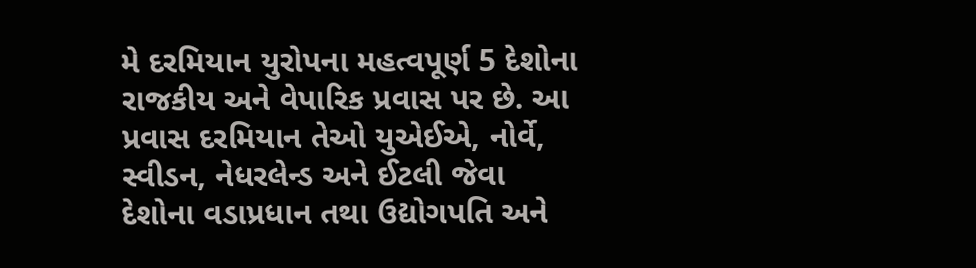મે દરમિયાન યુરોપના મહત્વપૂર્ણ 5 દેશોના રાજકીય અને વેપારિક પ્રવાસ પર છે. આ પ્રવાસ દરમિયાન તેઓ યુએઈએ, નોર્વે, સ્વીડન, નેધરલેન્ડ અને ઈટલી જેવા દેશોના વડાપ્રધાન તથા ઉદ્યોગપતિ અને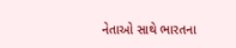નેતાઓ સાથે ભારતના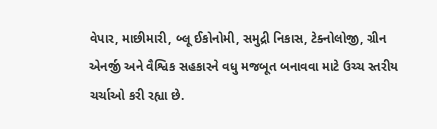વેપાર, માછીમારી, બ્લૂ ઈકોનોમી, સમુદ્રી નિકાસ, ટેક્નોલોજી, ગ્રીન એનર્જી અને વૈશ્વિક સહકારને વધુ મજબૂત બનાવવા માટે ઉચ્ચ સ્તરીય ચર્ચાઓ કરી રહ્યા છે.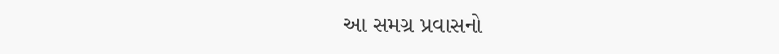આ સમગ્ર પ્રવાસનો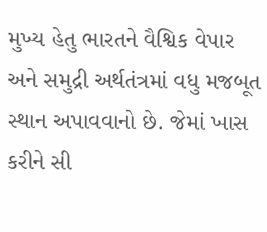મુખ્ય હેતુ ભારતને વૈશ્વિક વેપાર અને સમુદ્રી અર્થતંત્રમાં વધુ મજબૂત સ્થાન અપાવવાનો છે. જેમાં ખાસ કરીને સી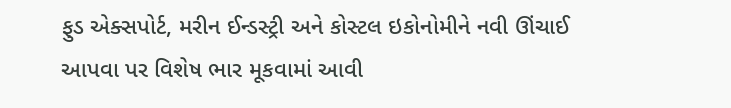ફુડ એક્સપોર્ટ, મરીન ઈન્ડસ્ટ્રી અને કોસ્ટલ ઇકોનોમીને નવી ઊંચાઈ આપવા પર વિશેષ ભાર મૂકવામાં આવી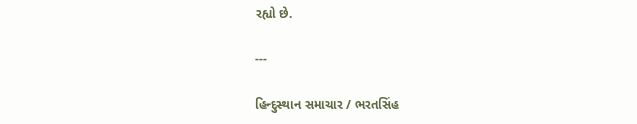રહ્યો છે.

---

હિન્દુસ્થાન સમાચાર / ભરતસિંહ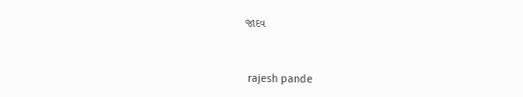જાદવ


 rajesh pande